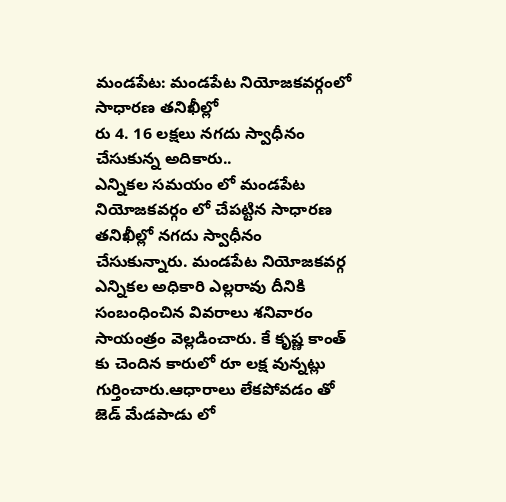మండపేట: మండపేట నియోజకవర్గంలో సాధారణ తనిఖీల్లో
రు 4. 16 లక్షలు నగదు స్వాధీనం చేసుకున్న అదికారు..
ఎన్నికల సమయం లో మండపేట నియోజకవర్గం లో చేపట్టిన సాధారణ తనిఖీల్లో నగదు స్వాధీనం చేసుకున్నారు. మండపేట నియోజకవర్గ ఎన్నికల అధికారి ఎల్లరావు దీనికి సంబంధించిన వివరాలు శనివారం సాయంత్రం వెల్లడించారు. కే కృష్ణ కాంత్ కు చెందిన కారులో రూ లక్ష వున్నట్లు గుర్తించారు.ఆధారాలు లేకపోవడం తో జెడ్ మేడపాడు లో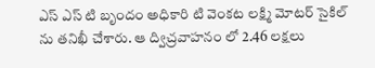ఎస్ ఎస్ టి బృందం అధికారి టి వెంకట లక్ష్మి మోటర్ సైకిల్ ను తనిఖీ చేశారు. ఆ ద్విచ్రవాహనం లో 2.46 లక్షలు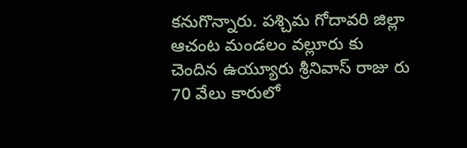కనుగొన్నారు. పశ్చిమ గోదావరి జిల్లా ఆచంట మండలం వల్లూరు కు చెందిన ఉయ్యూరు శ్రీనివాస్ రాజు రు 70 వేలు కారులో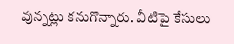వున్నట్లు కనుగొన్నారు. వీటిపై కేసులు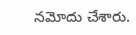నమోదు చేశారు.